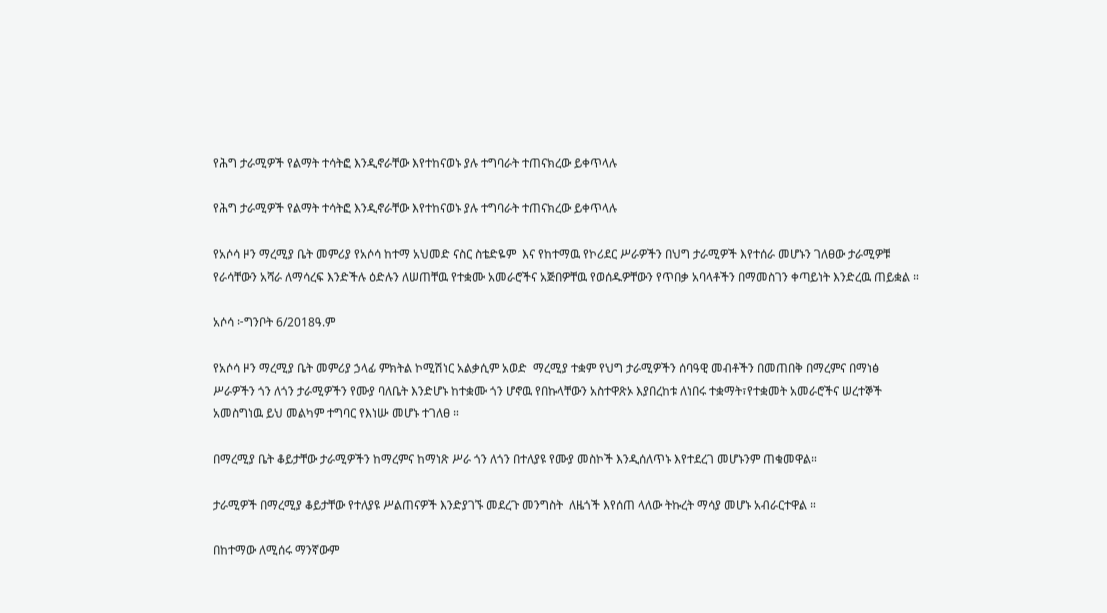የሕግ ታራሚዎች የልማት ተሳትፎ እንዲኖራቸው እየተከናወኑ ያሉ ተግባራት ተጠናክረው ይቀጥላሉ

የሕግ ታራሚዎች የልማት ተሳትፎ እንዲኖራቸው እየተከናወኑ ያሉ ተግባራት ተጠናክረው ይቀጥላሉ

የአሶሳ ዞን ማረሚያ ቤት መምሪያ የአሶሳ ከተማ አህመድ ናስር ስቴድዬም  እና የከተማዉ የኮሪደር ሥራዎችን በህግ ታራሚዎች እየተሰራ መሆኑን ገለፀው ታራሚዎቹ የራሳቸውን አሻራ ለማሳረፍ እንድችሉ ዕድሉን ለሠጠቸዉ የተቋሙ አመራሮችና አጅበዎቸዉ የወሰዱዎቸውን የጥበቃ አባላቶችን በማመስገን ቀጣይነት እንድረዉ ጠይቋል ።

አሶሳ ፦ግንቦት 6/2018ዓ.ም

የአሶሳ ዞን ማረሚያ ቤት መምሪያ ኃላፊ ምክትል ኮሚሽነር አልቃሲም አወድ  ማረሚያ ተቋም የህግ ታራሚዎችን ሰባዓዊ መብቶችን በመጠበቅ በማረምና በማነፅ ሥራዎችን ጎን ለጎን ታራሚዎችን የሙያ ባለቤት እንድሆኑ ከተቋሙ ጎን ሆኖዉ የበኩላቸውን አስተዋጽኦ እያበረከቱ ለነበሩ ተቋማት፣የተቋመት አመራሮችና ሠረተኞች አመስግነዉ ይህ መልካም ተግባር የእነሡ መሆኑ ተገለፀ ።

በማረሚያ ቤት ቆይታቸው ታራሚዎችን ከማረምና ከማነጽ ሥራ ጎን ለጎን በተለያዩ የሙያ መስኮች እንዲሰለጥኑ እየተደረገ መሆኑንም ጠቁመዋል።

ታራሚዎች በማረሚያ ቆይታቸው የተለያዩ ሥልጠናዎች እንድያገኙ መደረጉ መንግስት  ለዜጎች እየሰጠ ላለው ትኩረት ማሳያ መሆኑ አብራርተዋል ።

በከተማው ለሚሰሩ ማንኛውም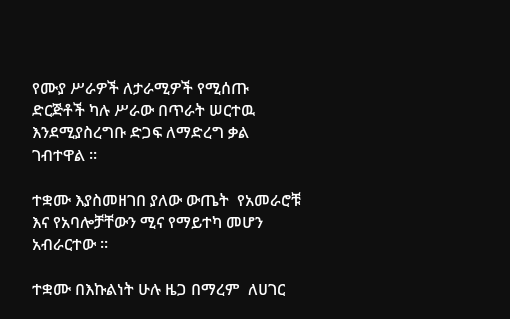የሙያ ሥራዎች ለታራሚዎች የሚሰጡ ድርጅቶች ካሉ ሥራው በጥራት ሠርተዉ እንደሚያስረግቡ ድጋፍ ለማድረግ ቃል ገብተዋል ።

ተቋሙ እያስመዘገበ ያለው ውጤት  የአመራሮቹ እና የአባሎቻቸውን ሚና የማይተካ መሆን አብራርተው ።

ተቋሙ በእኩልነት ሁሉ ዜጋ በማረም  ለሀገር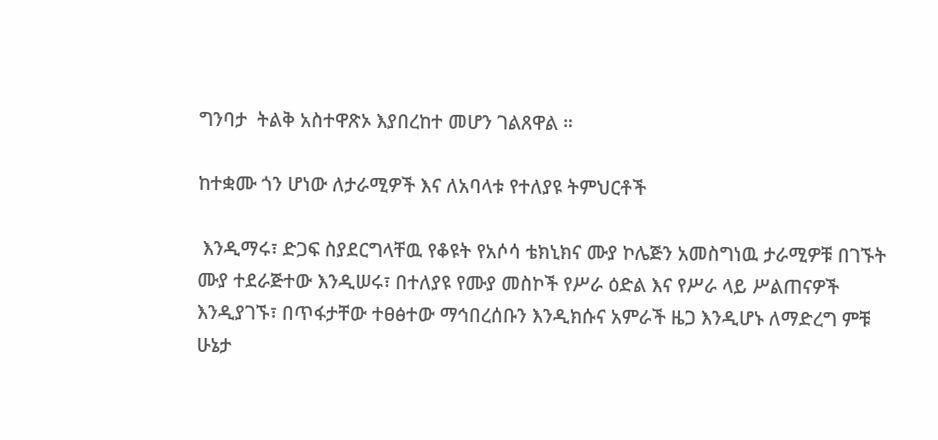ግንባታ  ትልቅ አስተዋጽኦ እያበረከተ መሆን ገልጸዋል ።

ከተቋሙ ጎን ሆነው ለታራሚዎች እና ለአባላቱ የተለያዩ ትምህርቶች

 እንዲማሩ፣ ድጋፍ ስያደርግላቸዉ የቆዩት የአሶሳ ቴክኒክና ሙያ ኮሌጅን አመስግነዉ ታራሚዎቹ በገኙት ሙያ ተደራጅተው እንዲሠሩ፣ በተለያዩ የሙያ መስኮች የሥራ ዕድል እና የሥራ ላይ ሥልጠናዎች እንዲያገኙ፣ በጥፋታቸው ተፀፅተው ማኅበረሰቡን እንዲክሱና አምራች ዜጋ እንዲሆኑ ለማድረግ ምቹ ሁኔታ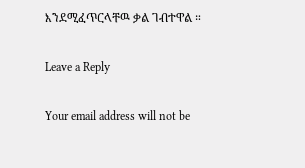እንደሚፈጥርላቸዉ ቃል ገብተዋል ።

Leave a Reply

Your email address will not be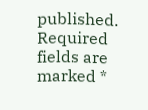published. Required fields are marked *